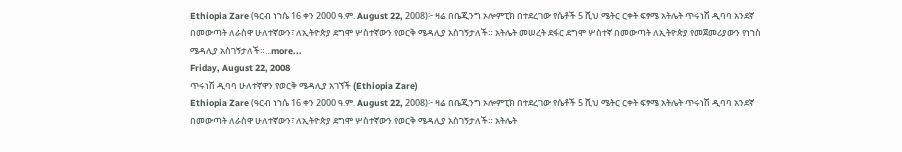Ethiopia Zare (ዓርብ ነኀሴ 16 ቀን 2000 ዓ.ም. August 22, 2008)፦ ዛሬ በቤጂንግ ኦሎምፒክ በተደረገው የሴቶች 5 ሺህ ሜትር ርቀት ፍፃሜ አትሌት ጥሩነሽ ዲባባ አንደኛ በመውጣት ለራስዋ ሁለተኛውን፣ ለኢትዮጵያ ደግሞ ሦስተኛውን የወርቅ ሜዳሊያ አስገኝታለች። አትሌት መሠረት ደፋር ደግሞ ሦስተኛ በመውጣት ለኢትዮጵያ የመጀመሪያውን የነኀስ ሜዳሊያ አስገኝታለች።...more...
Friday, August 22, 2008
ጥሩነሽ ዲባባ ሁለተኛዋን የወርቅ ሜዳሊያ አገኘች (Ethiopia Zare)
Ethiopia Zare (ዓርብ ነኀሴ 16 ቀን 2000 ዓ.ም. August 22, 2008)፦ ዛሬ በቤጂንግ ኦሎምፒክ በተደረገው የሴቶች 5 ሺህ ሜትር ርቀት ፍፃሜ አትሌት ጥሩነሽ ዲባባ አንደኛ በመውጣት ለራስዋ ሁለተኛውን፣ ለኢትዮጵያ ደግሞ ሦስተኛውን የወርቅ ሜዳሊያ አስገኝታለች። አትሌት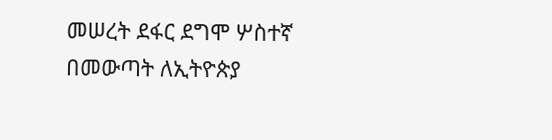መሠረት ደፋር ደግሞ ሦስተኛ በመውጣት ለኢትዮጵያ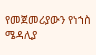የመጀመሪያውን የነኀስ ሜዳሊያ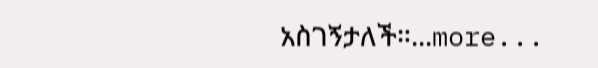አስገኝታለች።...more...